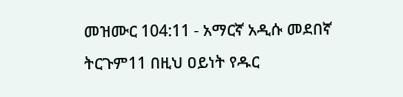መዝሙር 104:11 - አማርኛ አዲሱ መደበኛ ትርጉም11 በዚህ ዐይነት የዱር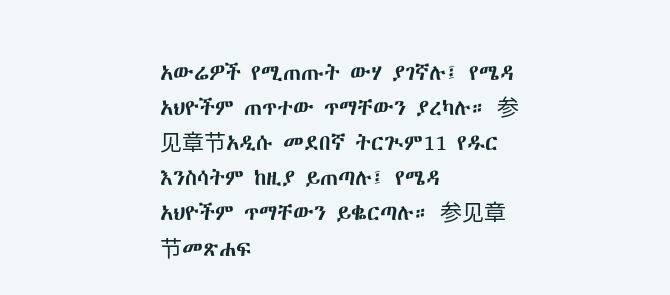አውሬዎች የሚጠጡት ውሃ ያገኛሉ፤ የሜዳ አህዮችም ጠጥተው ጥማቸውን ያረካሉ። 参见章节አዲሱ መደበኛ ትርጒም11 የዱር እንስሳትም ከዚያ ይጠጣሉ፤ የሜዳ አህዮችም ጥማቸውን ይቈርጣሉ። 参见章节መጽሐፍ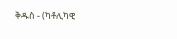ቅዱስ - (ካቶሊካዊ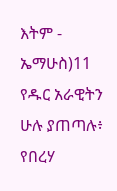እትም - ኤማሁስ)11 የዱር አራዊትን ሁሉ ያጠጣሉ፥ የበረሃ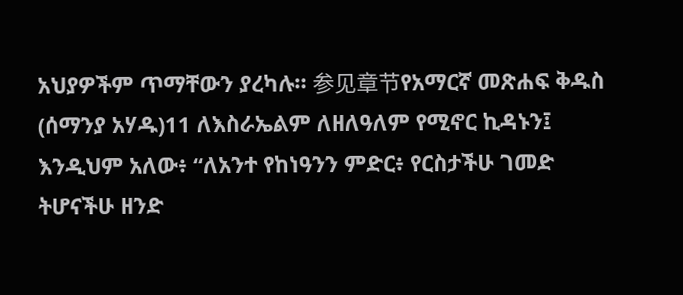አህያዎችም ጥማቸውን ያረካሉ። 参见章节የአማርኛ መጽሐፍ ቅዱስ (ሰማንያ አሃዱ)11 ለእስራኤልም ለዘለዓለም የሚኖር ኪዳኑን፤ እንዲህም አለው፥ “ለአንተ የከነዓንን ምድር፥ የርስታችሁ ገመድ ትሆናችሁ ዘንድ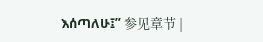እሰጣለሁ፤” 参见章节 |